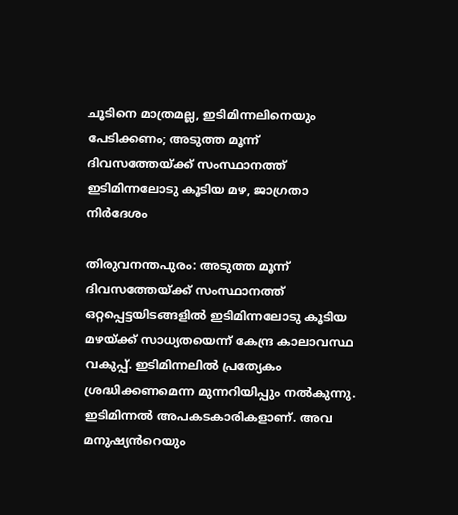ചൂടിനെ മാത്രമല്ല, ഇടിമിന്നലിനെയും പേടിക്കണം; അടുത്ത മൂന്ന് ദിവസത്തേയ്ക്ക് സംസ്ഥാനത്ത് ഇടിമിന്നലോടു കൂടിയ മഴ, ജാഗ്രതാ നിർദേശം

തിരുവനന്തപുരം: അടുത്ത മൂന്ന് ദിവസത്തേയ്ക്ക് സംസ്ഥാനത്ത് ഒറ്റപ്പെട്ടയിടങ്ങളിൽ ഇടിമിന്നലോടു കൂടിയ മഴയ്ക്ക് സാധ്യതയെന്ന് കേന്ദ്ര കാലാവസ്ഥ വകുപ്പ്. ഇടിമിന്നലിൽ പ്രത്യേകം ശ്രദ്ധിക്കണമെന്ന മുന്നറിയിപ്പും നൽകുന്നു. ഇടിമിന്നൽ അപകടകാരികളാണ്. അവ മനുഷ്യൻറെയും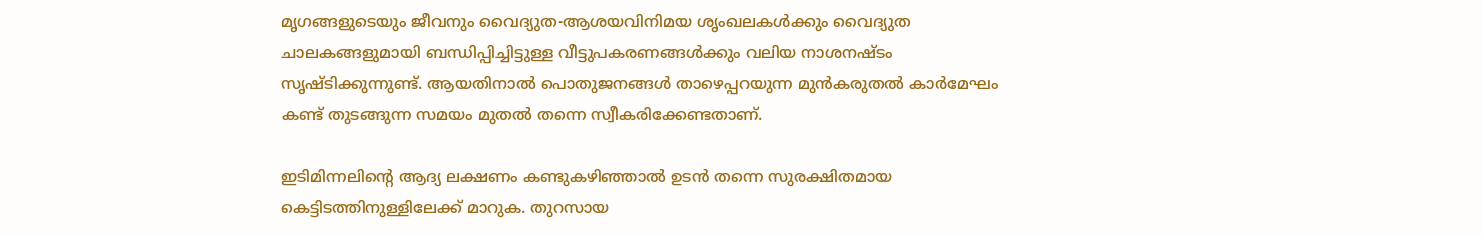മൃഗങ്ങളുടെയും ജീവനും വൈദ്യുത-ആശയവിനിമയ ശൃംഖലകൾക്കും വൈദ്യുത ചാലകങ്ങളുമായി ബന്ധിപ്പിച്ചിട്ടുള്ള വീട്ടുപകരണങ്ങൾക്കും വലിയ നാശനഷ്ടം സൃഷ്ടിക്കുന്നുണ്ട്. ആയതിനാൽ പൊതുജനങ്ങൾ താഴെപ്പറയുന്ന മുൻകരുതൽ കാർമേഘം കണ്ട് തുടങ്ങുന്ന സമയം മുതൽ തന്നെ സ്വീകരിക്കേണ്ടതാണ്.

ഇടിമിന്നലിന്റെ ആദ്യ ലക്ഷണം കണ്ടുകഴിഞ്ഞാൽ ഉടൻ തന്നെ സുരക്ഷിതമായ കെട്ടിടത്തിനുള്ളിലേക്ക്‌ മാറുക. തുറസായ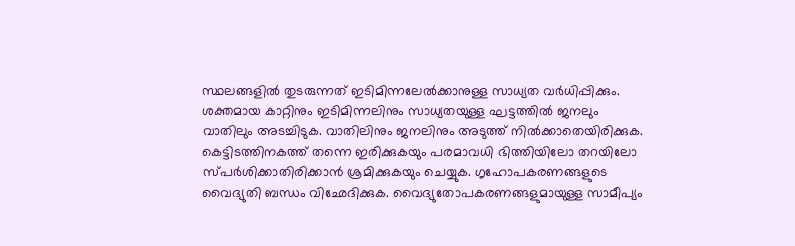സ്ഥലങ്ങളിൽ തുടരുന്നത് ഇടിമിന്നലേൽക്കാനുള്ള സാധ്യത വർധിപ്പിക്കും. ശക്തമായ കാറ്റിനും ഇടിമിന്നലിനും സാധ്യതയുള്ള ഘട്ടത്തിൽ ജനലും വാതിലും അടച്ചിടുക. വാതിലിനും ജനലിനും അടുത്ത് നിൽക്കാതെയിരിക്കുക. കെട്ടിടത്തിനകത്ത് തന്നെ ഇരിക്കുകയും പരമാവധി ഭിത്തിയിലോ തറയിലോ സ്പർശിക്കാതിരിക്കാൻ ശ്രമിക്കുകയും ചെയ്യുക. ഗൃഹോപകരണങ്ങളുടെ വൈദ്യുതി ബന്ധം വിഛേദിക്കുക. വൈദ്യുതോപകരണങ്ങളുമായുള്ള സാമീപ്യം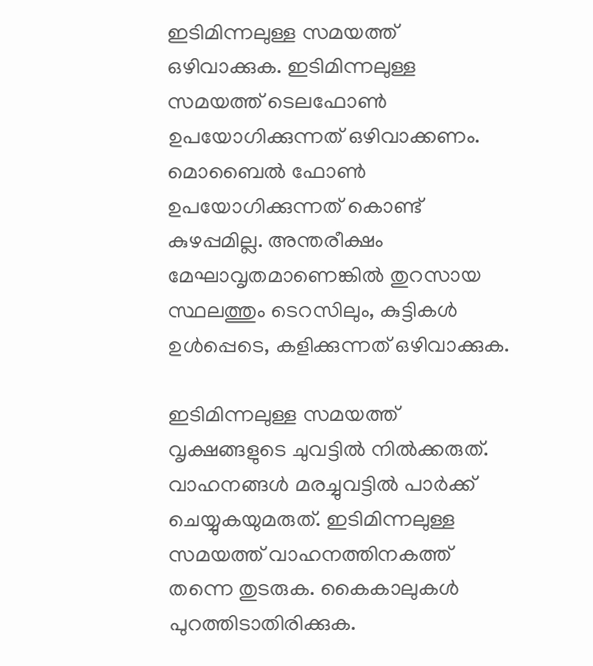ഇടിമിന്നലുള്ള സമയത്ത് ഒഴിവാക്കുക. ഇടിമിന്നലുള്ള സമയത്ത് ടെലഫോൺ ഉപയോഗിക്കുന്നത് ഒഴിവാക്കണം. മൊബൈൽ ഫോൺ ഉപയോഗിക്കുന്നത് കൊണ്ട് കുഴപ്പമില്ല. അന്തരീക്ഷം മേഘാവൃതമാണെങ്കിൽ തുറസായ സ്ഥലത്തും ടെറസിലും, കുട്ടികൾ ഉൾപ്പെടെ, കളിക്കുന്നത് ഒഴിവാക്കുക.

ഇടിമിന്നലുള്ള സമയത്ത് വൃക്ഷങ്ങളുടെ ചുവട്ടിൽ നിൽക്കരുത്‌. വാഹനങ്ങൾ മരച്ചുവട്ടിൽ പാർക്ക് ചെയ്യുകയുമരുത്. ഇടിമിന്നലുള്ള സമയത്ത് വാഹനത്തിനകത്ത് തന്നെ തുടരുക. കൈകാലുകൾ പുറത്തിടാതിരിക്കുക.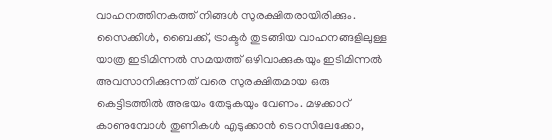വാഹനത്തിനകത്ത് നിങ്ങൾ സുരക്ഷിതരായിരിക്കും. സൈക്കിൾ, ബൈക്ക്, ട്രാക്ടർ തുടങ്ങിയ വാഹനങ്ങളിലുള്ള യാത്ര ഇടിമിന്നൽ സമയത്ത് ഒഴിവാക്കുകയും ഇടിമിന്നൽ അവസാനിക്കുന്നത് വരെ സുരക്ഷിതമായ ഒരു കെട്ടിടത്തിൽ അഭയം തേടുകയും വേണം. മഴക്കാറ് കാണുമ്പോൾ തുണികൾ എടുക്കാൻ ടെറസിലേക്കോ,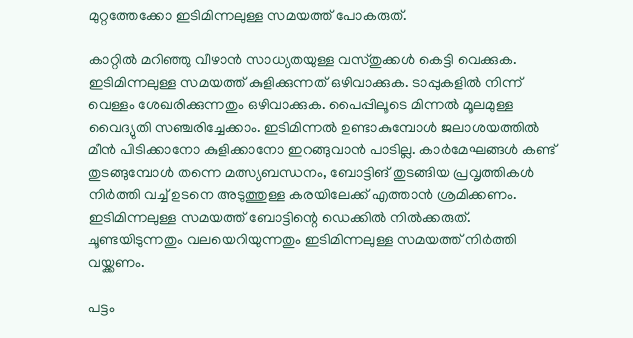മുറ്റത്തേക്കോ ഇടിമിന്നലുള്ള സമയത്ത് പോകരുത്.

കാറ്റിൽ മറിഞ്ഞു വീഴാൻ സാധ്യതയുള്ള വസ്തുക്കൾ കെട്ടി വെക്കുക. ഇടിമിന്നലുള്ള സമയത്ത് കുളിക്കുന്നത്‌ ഒഴിവാക്കുക. ടാപ്പുകളിൽ നിന്ന് വെള്ളം ശേഖരിക്കുന്നതും ഒഴിവാക്കുക. പൈപ്പിലൂടെ മിന്നൽ മൂലമുള്ള വൈദ്യുതി സഞ്ചരിച്ചേക്കാം. ഇടിമിന്നൽ ഉണ്ടാകുമ്പോൾ ജലാശയത്തിൽ മീൻ പിടിക്കാനോ കുളിക്കാനോ ഇറങ്ങുവാൻ പാടില്ല. കാർമേഘങ്ങൾ കണ്ട് തുടങ്ങുമ്പോൾ തന്നെ മത്സ്യബന്ധനം, ബോട്ടിങ് തുടങ്ങിയ പ്രവൃത്തികൾ നിർത്തി വച്ച് ഉടനെ അടുത്തുള്ള കരയിലേക്ക് എത്താൻ ശ്രമിക്കണം. ഇടിമിന്നലുള്ള സമയത്ത് ബോട്ടിന്റെ ഡെക്കിൽ നിൽക്കരുത്. ചൂണ്ടയിടുന്നതും വലയെറിയുന്നതും ഇടിമിന്നലുള്ള സമയത്ത് നിർത്തി വയ്ക്കണം.

പട്ടം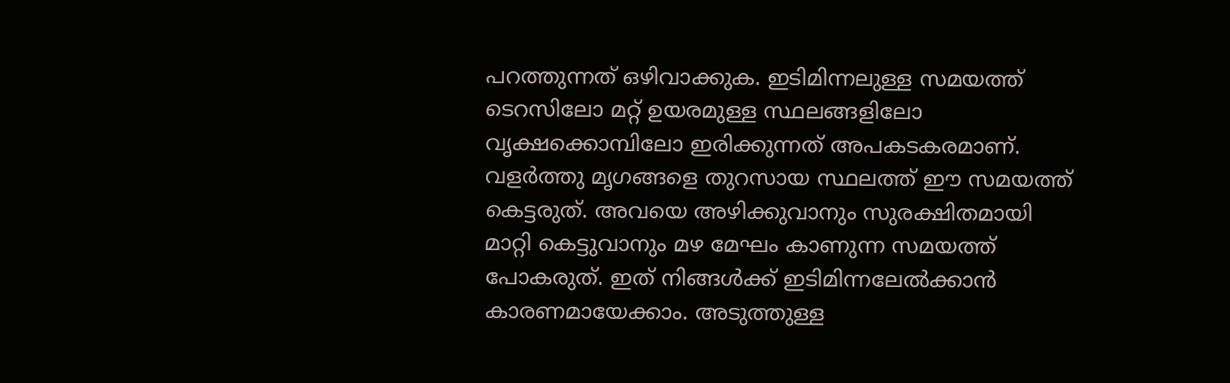പറത്തുന്നത് ഒഴിവാക്കുക. ഇടിമിന്നലുള്ള സമയത്ത്‌ ടെറസിലോ മറ്റ്‌ ഉയരമുള്ള സ്ഥലങ്ങളിലോ വൃക്ഷക്കൊമ്പിലോ ഇരിക്കുന്നത്‌ അപകടകരമാണ്‌. വളർത്തു മൃഗങ്ങളെ തുറസായ സ്ഥലത്ത് ഈ സമയത്ത് കെട്ടരുത്. അവയെ അഴിക്കുവാനും സുരക്ഷിതമായി മാറ്റി കെട്ടുവാനും മഴ മേഘം കാണുന്ന സമയത്ത് പോകരുത്. ഇത് നിങ്ങൾക്ക് ഇടിമിന്നലേൽക്കാൻ കാരണമായേക്കാം. അടുത്തുള്ള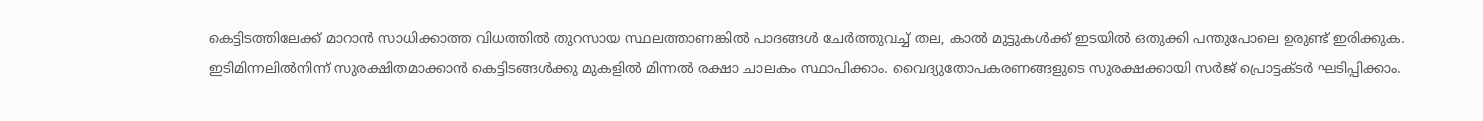കെട്ടിടത്തിലേക്ക് മാറാൻ സാധിക്കാത്ത വിധത്തിൽ തുറസായ സ്ഥലത്താണങ്കിൽ പാദങ്ങൾ ചേർത്തുവച്ച്‌ തല, കാൽ മുട്ടുകൾക്ക്‌ ഇടയിൽ ഒതുക്കി പന്തുപോലെ ഉരുണ്ട്‌ ഇരിക്കുക. ഇടിമിന്നലിൽനിന്ന് സുരക്ഷിതമാക്കാൻ കെട്ടിടങ്ങൾക്കു മുകളിൽ മിന്നൽ രക്ഷാ ചാലകം സ്ഥാപിക്കാം. വൈദ്യുതോപകരണങ്ങളുടെ സുരക്ഷക്കായി സർജ് പ്രൊട്ടക്ടർ ഘടിപ്പിക്കാം.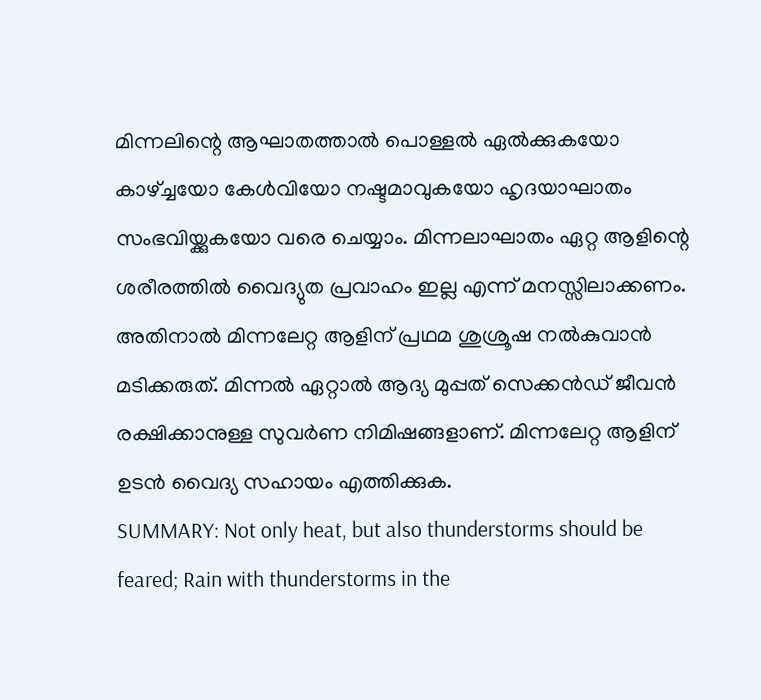മിന്നലിന്റെ ആഘാതത്താൽ പൊള്ളൽ ഏൽക്കുകയോ കാഴ്ച്ചയോ കേൾവിയോ നഷ്ടമാവുകയോ ഹൃദയാഘാതം സംഭവിയ്ക്കുകയോ വരെ ചെയ്യാം. മിന്നലാഘാതം ഏറ്റ ആളിന്റെ ശരീരത്തിൽ വൈദ്യുത പ്രവാഹം ഇല്ല എന്ന് മനസ്സിലാക്കണം. അതിനാൽ മിന്നലേറ്റ ആളിന്‌ പ്രഥമ ശുശ്രൂഷ നൽകുവാൻ മടിക്കരുത്‌. മിന്നൽ ഏറ്റാൽ ആദ്യ മുപ്പത്‌ സെക്കൻഡ് ജീവൻ രക്ഷിക്കാനുള്ള സുവർണ നിമിഷങ്ങളാണ്. മിന്നലേറ്റ ആളിന് ഉടൻ വൈദ്യ സഹായം എത്തിക്കുക.
SUMMARY: Not only heat, but also thunderstorms should be feared; Rain with thunderstorms in the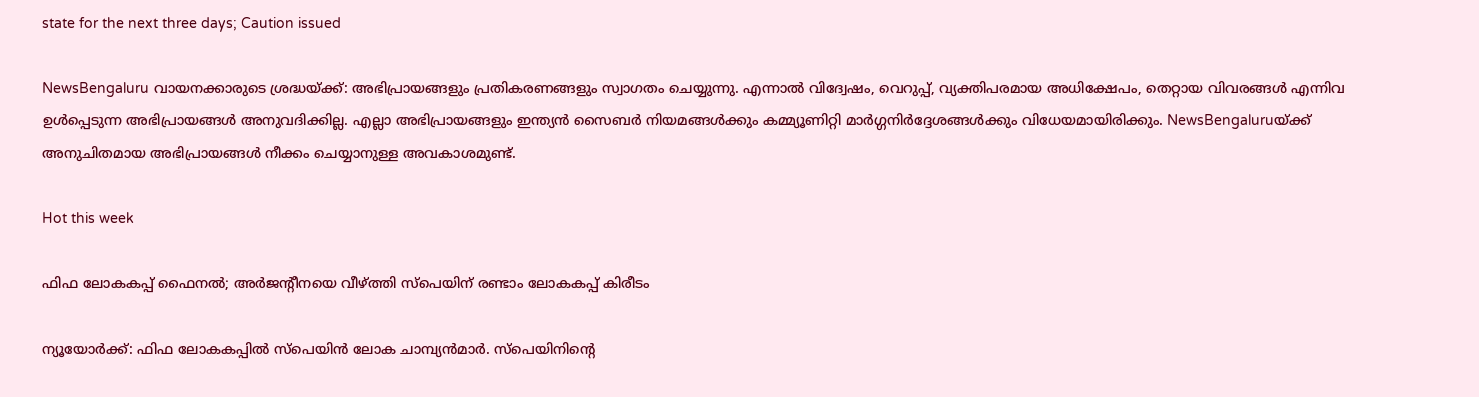state for the next three days; Caution issued

NewsBengaluru വായനക്കാരുടെ ശ്രദ്ധയ്ക്ക്: അഭിപ്രായങ്ങളും പ്രതികരണങ്ങളും സ്വാഗതം ചെയ്യുന്നു. എന്നാൽ വിദ്വേഷം, വെറുപ്പ്, വ്യക്തിപരമായ അധിക്ഷേപം, തെറ്റായ വിവരങ്ങൾ എന്നിവ ഉൾപ്പെടുന്ന അഭിപ്രായങ്ങൾ അനുവദിക്കില്ല. എല്ലാ അഭിപ്രായങ്ങളും ഇന്ത്യൻ സൈബർ നിയമങ്ങൾക്കും കമ്മ്യൂണിറ്റി മാർഗ്ഗനിർദ്ദേശങ്ങൾക്കും വിധേയമായിരിക്കും. NewsBengaluruയ്ക്ക് അനുചിതമായ അഭിപ്രായങ്ങൾ നീക്കം ചെയ്യാനുള്ള അവകാശമുണ്ട്.

Hot this week

ഫിഫ ലോകകപ്പ് ഫൈനൽ; അർജന്‍റീനയെ വീഴ്ത്തി സ്പെയിന് രണ്ടാം ലോകകപ്പ് കിരീടം

ന്യൂയോർക്ക്: ഫിഫ ലോകകപ്പിൽ സ്‌പെയിൻ ലോക ചാമ്പ്യൻമാർ. സ്‌പെയിനിന്റെ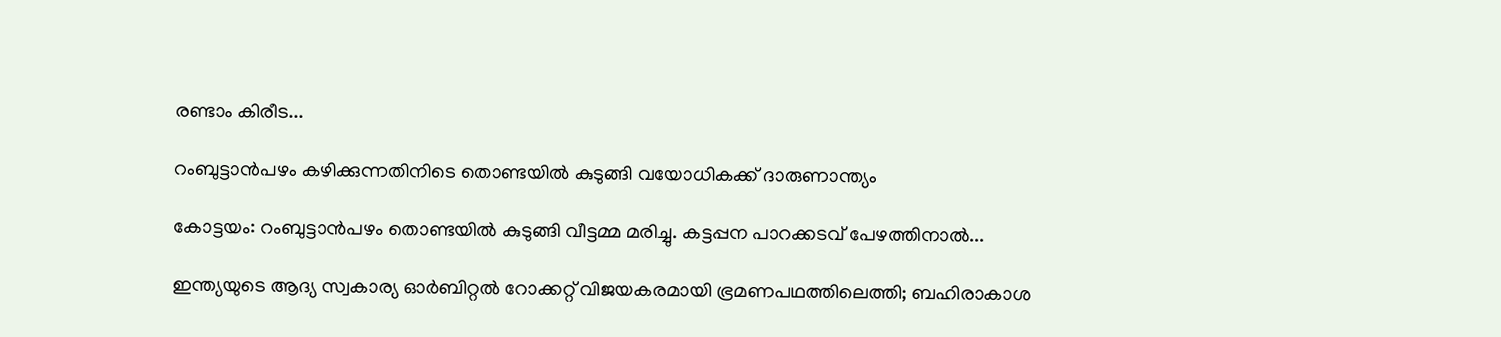രണ്ടാം കിരീട...

റംബുട്ടാന്‍പഴം കഴിക്കുന്നതിനിടെ തൊണ്ടയില്‍ കുടുങ്ങി വയോധികക്ക് ദാരുണാന്ത്യം

കോട്ടയം: റംബുട്ടാന്‍പഴം തൊണ്ടയില്‍ കുടുങ്ങി വീട്ടമ്മ മരിച്ചു. കട്ടപ്പന പാറക്കടവ് പേഴത്തിനാൽ...

ഇന്ത്യയുടെ ആദ്യ സ്വകാര്യ ഓർബിറ്റൽ റോക്കറ്റ് വിജയകരമായി ഭ്രമണപഥത്തിലെത്തി; ബഹിരാകാശ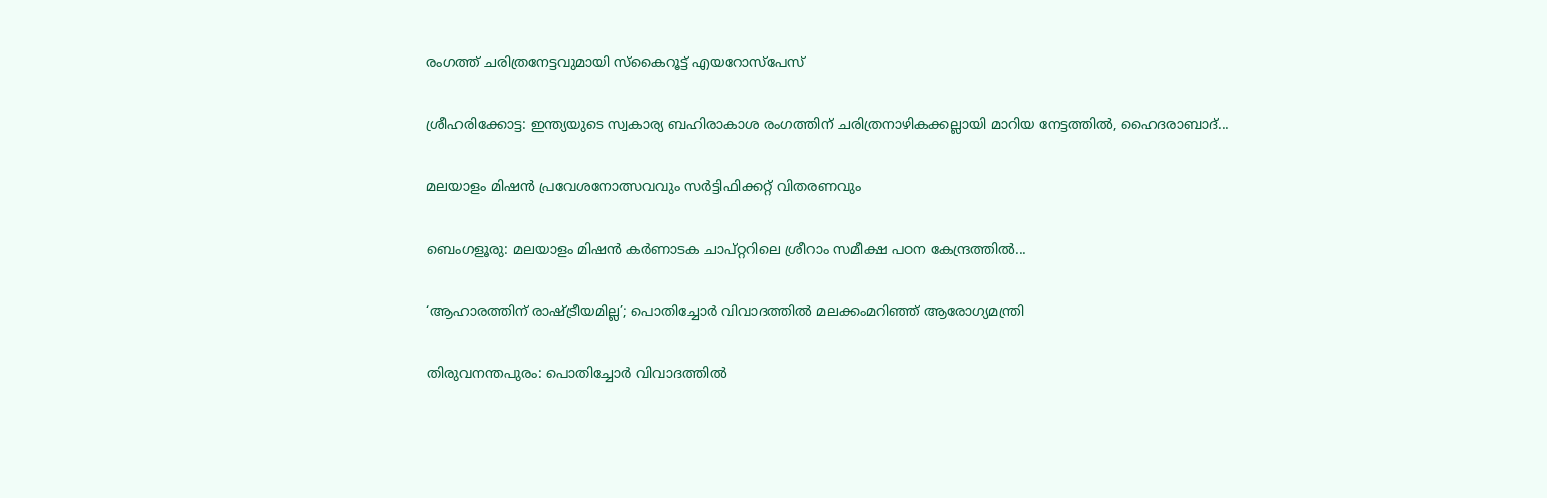രംഗത്ത് ചരിത്രനേട്ടവുമായി സ്കൈറൂട്ട് എയറോസ്പേസ്

ശ്രീഹരിക്കോട്ട: ഇന്ത്യയുടെ സ്വകാര്യ ബഹിരാകാശ രംഗത്തിന് ചരിത്രനാഴികക്കല്ലായി മാറിയ നേട്ടത്തിൽ, ഹൈദരാബാദ്...

മലയാളം മിഷൻ പ്രവേശനോത്സവവും സർട്ടിഫിക്കറ്റ് വിതരണവും

ബെംഗളൂരു: മലയാളം മിഷൻ കർണാടക ചാപ്റ്ററിലെ ശ്രീറാം സമീക്ഷ പഠന കേന്ദ്രത്തിൽ...

‘ആഹാരത്തിന് രാഷ്ട്രീയമില്ല’; പൊതിച്ചോർ വിവാദത്തിൽ മലക്കംമറിഞ്ഞ് ആരോഗ്യമന്ത്രി

തിരുവനന്തപുരം: പൊതിച്ചോർ വിവാദത്തില്‍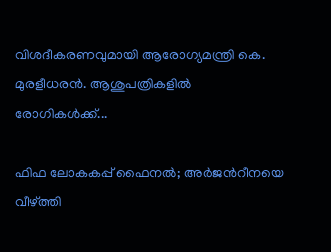വിശദീകരണവുമായി ആരോഗ്യമന്ത്രി കെ. മുരളീധരൻ. ആശുപത്രികളിൽ രോഗികൾക്ക്...

ഫിഫ ലോകകപ്പ് ഫൈനൽ; അർജന്‍റീനയെ വീഴ്ത്തി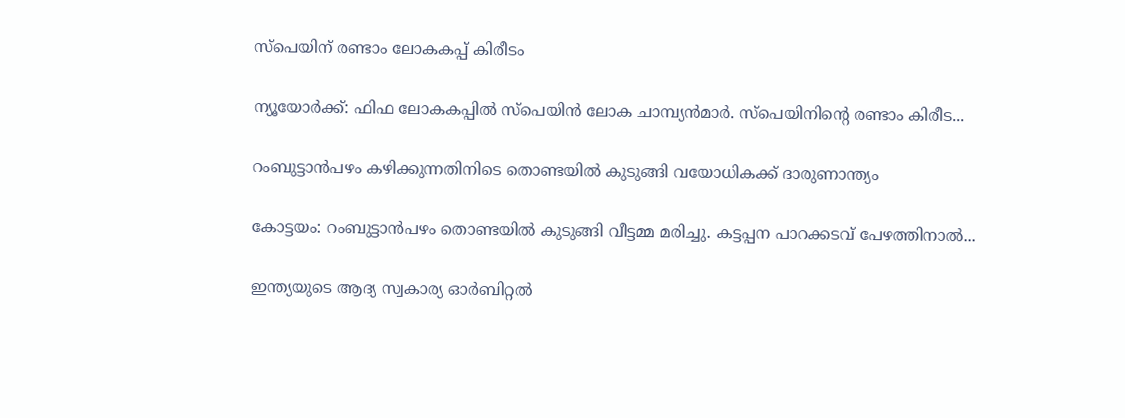സ്പെയിന് രണ്ടാം ലോകകപ്പ് കിരീടം

ന്യൂയോർക്ക്: ഫിഫ ലോകകപ്പിൽ സ്‌പെയിൻ ലോക ചാമ്പ്യൻമാർ. സ്‌പെയിനിന്റെ രണ്ടാം കിരീട...

റംബുട്ടാന്‍പഴം കഴിക്കുന്നതിനിടെ തൊണ്ടയില്‍ കുടുങ്ങി വയോധികക്ക് ദാരുണാന്ത്യം

കോട്ടയം: റംബുട്ടാന്‍പഴം തൊണ്ടയില്‍ കുടുങ്ങി വീട്ടമ്മ മരിച്ചു. കട്ടപ്പന പാറക്കടവ് പേഴത്തിനാൽ...

ഇന്ത്യയുടെ ആദ്യ സ്വകാര്യ ഓർബിറ്റൽ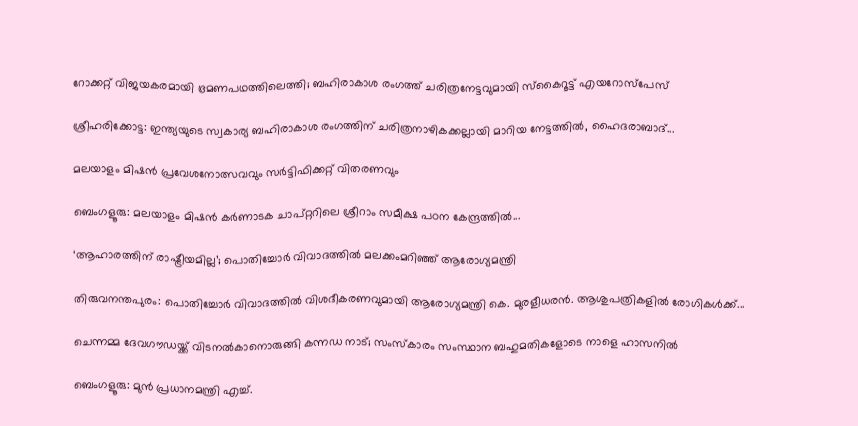റോക്കറ്റ് വിജയകരമായി ഭ്രമണപഥത്തിലെത്തി; ബഹിരാകാശ രംഗത്ത് ചരിത്രനേട്ടവുമായി സ്കൈറൂട്ട് എയറോസ്പേസ്

ശ്രീഹരിക്കോട്ട: ഇന്ത്യയുടെ സ്വകാര്യ ബഹിരാകാശ രംഗത്തിന് ചരിത്രനാഴികക്കല്ലായി മാറിയ നേട്ടത്തിൽ, ഹൈദരാബാദ്...

മലയാളം മിഷൻ പ്രവേശനോത്സവവും സർട്ടിഫിക്കറ്റ് വിതരണവും

ബെംഗളൂരു: മലയാളം മിഷൻ കർണാടക ചാപ്റ്ററിലെ ശ്രീറാം സമീക്ഷ പഠന കേന്ദ്രത്തിൽ...

‘ആഹാരത്തിന് രാഷ്ട്രീയമില്ല’; പൊതിച്ചോർ വിവാദത്തിൽ മലക്കംമറിഞ്ഞ് ആരോഗ്യമന്ത്രി

തിരുവനന്തപുരം: പൊതിച്ചോർ വിവാദത്തില്‍ വിശദീകരണവുമായി ആരോഗ്യമന്ത്രി കെ. മുരളീധരൻ. ആശുപത്രികളിൽ രോഗികൾക്ക്...

ചെന്നമ്മ ദേവഗൗഡയ്ക്ക് വിടനല്‍കാനൊരുങ്ങി കന്നഡ നാട്; സംസ്കാരം സംസ്ഥാന ബഹുമതികളോടെ നാളെ ഹാസനിൽ

ബെംഗളൂരു: മുൻ പ്രധാനമന്ത്രി എച്ച്.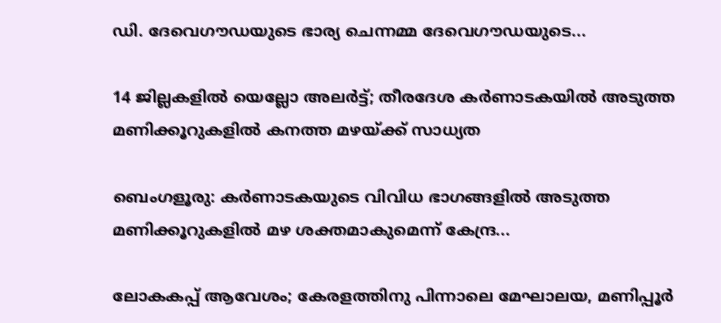ഡി. ദേവെഗൗഡയുടെ ഭാര്യ ചെന്നമ്മ ദേവെഗൗഡയുടെ...

14 ജില്ലകളിൽ യെല്ലോ അലർട്ട്; തീരദേശ കർണാടകയിൽ അടുത്ത മണിക്കൂറുകളിൽ കനത്ത മഴയ്ക്ക് സാധ്യത

ബെംഗളൂരു: കർണാടകയുടെ വിവിധ ഭാഗങ്ങളിൽ അടുത്ത മണിക്കൂറുകളില്‍ മഴ ശക്തമാകുമെന്ന് കേന്ദ്ര...

ലോകകപ്പ് ആവേശം; കേരളത്തിനു പിന്നാലെ മേഘാലയ, മണിപ്പൂർ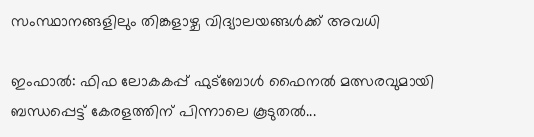സംസ്ഥാനങ്ങളിലും തിങ്കളാഴ്ച വിദ്യാലയങ്ങൾക്ക് അവധി

ഇംഫാൽ: ഫിഫ ലോകകപ്പ് ഫുട്ബോൾ ഫൈനൽ മത്സരവുമായി ബന്ധപ്പെട്ട് കേരളത്തിന് പിന്നാലെ കൂടുതൽ...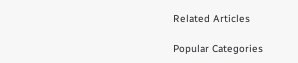Related Articles

Popular Categories